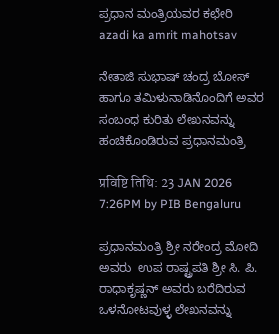ಪ್ರಧಾನ ಮಂತ್ರಿಯವರ ಕಛೇರಿ
azadi ka amrit mahotsav

ನೇತಾಜಿ ಸುಭಾಷ್ ಚಂದ್ರ ಬೋಸ್ ಹಾಗೂ ತಮಿಳುನಾಡಿನೊಂದಿಗೆ ಅವರ ಸಂಬಂಧ ಕುರಿತು ಲೇಖನವನ್ನು ಹಂಚಿಕೊಂಡಿರುವ ಪ್ರಧಾನಮಂತ್ರಿ

प्रविष्टि तिथि: 23 JAN 2026 7:26PM by PIB Bengaluru

ಪ್ರಧಾನಮಂತ್ರಿ ಶ್ರೀ ನರೇಂದ್ರ ಮೋದಿ ಅವರು  ಉಪ ರಾಷ್ಟ್ರಪತಿ ಶ್ರೀ ಸಿ. ಪಿ. ರಾಧಾಕೃಷ್ಣನ್ ಅವರು ಬರೆದಿರುವ ಒಳನೋಟವುಳ್ಳ ಲೇಖನವನ್ನು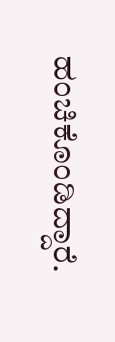ಹಂಚಿಕೊಂಡಿದ್ದಾರೆ.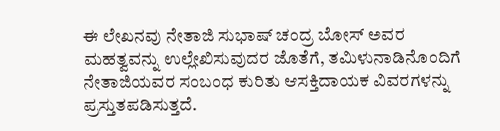ಈ ಲೇಖನವು ನೇತಾಜಿ ಸುಭಾಷ್ ಚಂದ್ರ ಬೋಸ್ ಅವರ ಮಹತ್ವವನ್ನು ಉಲ್ಲೇಖಿಸುವುದರ ಜೊತೆಗೆ, ತಮಿಳುನಾಡಿನೊಂದಿಗೆ ನೇತಾಜಿಯವರ ಸಂಬಂಧ ಕುರಿತು ಆಸಕ್ತಿದಾಯಕ ವಿವರಗಳನ್ನು ಪ್ರಸ್ತುತಪಡಿಸುತ್ತದೆ.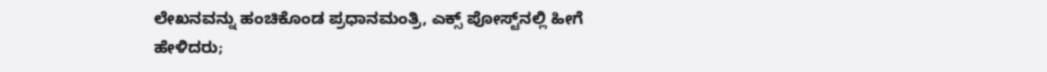ಲೇಖನವನ್ನು ಹಂಚಿಕೊಂಡ ಪ್ರಧಾನಮಂತ್ರಿ, ಎಕ್ಸ್ ಪೋಸ್ಟ್‌ನಲ್ಲಿ ಹೀಗೆ ಹೇಳಿದರು;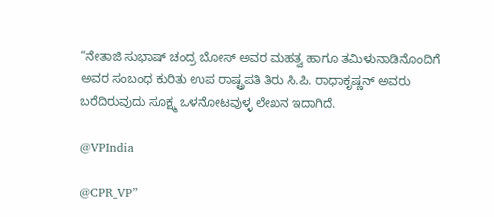“ನೇತಾಜಿ ಸುಭಾಷ್ ಚಂದ್ರ ಬೋಸ್ ಅವರ ಮಹತ್ವ ಹಾಗೂ ತಮಿಳುನಾಡಿನೊಂದಿಗೆ ಅವರ ಸಂಬಂಧ ಕುರಿತು ಉಪ ರಾಷ್ಟ್ರಪತಿ ತಿರು ಸಿ.ಪಿ. ರಾಧಾಕೃಷ್ಣನ್ ಅವರು ಬರೆದಿರುವುದು ಸೂಕ್ಷ್ಮ ಒಳನೋಟವುಳ್ಳ ಲೇಖನ ಇದಾಗಿದೆ.

@VPIndia

@CPR_VP”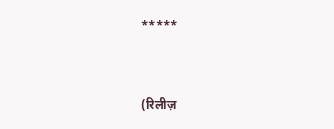*****


(रिलीज़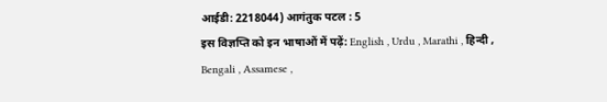आईडी: 2218044) आगंतुक पटल : 5
इस विज्ञप्ति को इन भाषाओं में पढ़ें: English , Urdu , Marathi , हिन्दी , Bengali , Assamese ,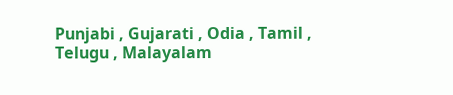Punjabi , Gujarati , Odia , Tamil , Telugu , Malayalam